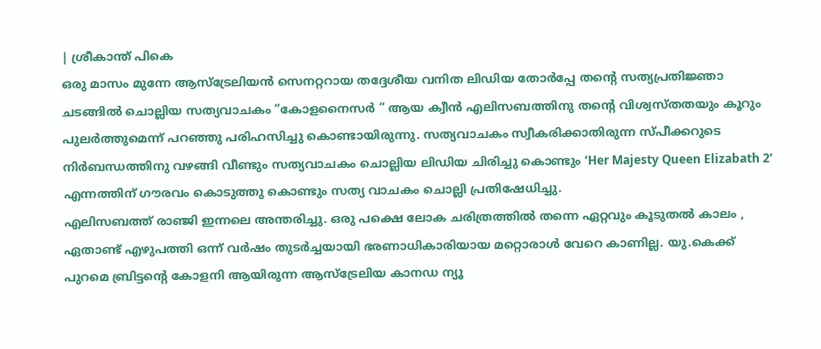| ശ്രീകാന്ത് പികെ
ഒരു മാസം മുന്നേ ആസ്ട്രേലിയൻ സെനറ്ററായ തദ്ദേശീയ വനിത ലിഡിയ തോർപ്പേ തന്റെ സത്യപ്രതിജ്ഞാ ചടങ്ങിൽ ചൊല്ലിയ സത്യവാചകം “കോളനൈസർ ” ആയ ക്വീൻ എലിസബത്തിനു തന്റെ വിശ്വസ്തതയും കൂറും പുലർത്തുമെന്ന് പറഞ്ഞു പരിഹസിച്ചു കൊണ്ടായിരുന്നു. സത്യവാചകം സ്വീകരിക്കാതിരുന്ന സ്പീക്കറുടെ നിർബന്ധത്തിനു വഴങ്ങി വീണ്ടും സത്യവാചകം ചൊല്ലിയ ലിഡിയ ചിരിച്ചു കൊണ്ടും ‘Her Majesty Queen Elizabath 2’ എന്നത്തിന് ഗൗരവം കൊടുത്തു കൊണ്ടും സത്യ വാചകം ചൊല്ലി പ്രതിഷേധിച്ചു.
എലിസബത്ത് രാഞ്ജി ഇന്നലെ അന്തരിച്ചു. ഒരു പക്ഷെ ലോക ചരിത്രത്തിൽ തന്നെ ഏറ്റവും കൂടുതൽ കാലം , ഏതാണ്ട് എഴുപത്തി ഒന്ന് വർഷം തുടർച്ചയായി ഭരണാധികാരിയായ മറ്റൊരാൾ വേറെ കാണില്ല. യു.കെക്ക് പുറമെ ബ്രിട്ടന്റെ കോളനി ആയിരുന്ന ആസ്ട്രേലിയ കാനഡ ന്യൂ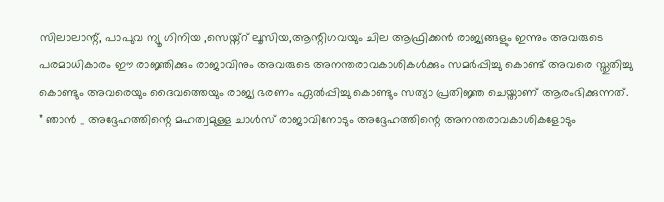സിലാലാന്റ്, പാപുവ ന്യൂ ഗിനിയ ,സെയ്ന്റ് ലൂസിയ,ആന്റിഗവയും ചില ആഫ്രിക്കൻ രാജ്യങ്ങളും ഇന്നും അവരുടെ പരമാധികാരം ഈ രാജ്ഞിക്കും രാജാവിനും അവരുടെ അനന്തരാവകാശികൾക്കും സമർപ്പിച്ചു കൊണ്ട് അവരെ സ്തുതിച്ചു കൊണ്ടും അവരെയും ദൈവത്തെയും രാജ്യ ഭരണം ഏൽപ്പിച്ചു കൊണ്ടും സത്യാ പ്രതിജ്ഞ ചെയ്താണ് ആരംഭിക്കുന്നത്.
” ഞാൻ _ അദ്ദേഹത്തിന്റെ മഹത്വമുള്ള ചാൾസ് രാജാവിനോടും അദ്ദേഹത്തിന്റെ അനന്തരാവകാശികളോടും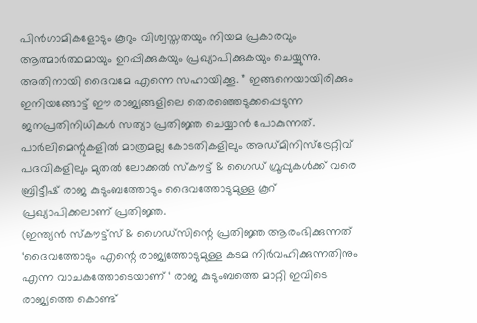പിൻഗാമികളോടും കൂറും വിശ്വസ്തതയും നിയമ പ്രകാരവും ആത്മാർത്ഥമായും ഉറപ്പിക്കുകയും പ്രഖ്യാപിക്കുകയും ചെയ്യുന്നു. അതിനായി ദൈവമേ എന്നെ സഹായിക്കൂ. ” ഇങ്ങനെയായിരിക്കും ഇനിയങ്ങോട്ട് ഈ രാജ്യങ്ങളിലെ തെരഞ്ഞെടുക്കപ്പെടുന്ന ജനപ്രതിനിധികൾ സത്യാ പ്രതിജ്ഞ ചെയ്യാൻ പോകുന്നത്. പാർലിമെന്റുകളിൽ മാത്രമല്ല കോടതികളിലും അഡ്മിനിസ്ട്രേറ്റിവ് പദവികളിലും മുതൽ ലോക്കൽ സ്കൗട്ട് & ഗൈഡ് ഗ്രൂപ്പുകൾക്ക് വരെ ബ്രിട്ടീഷ് രാജ കുടുംബത്തോടും ദൈവത്തോടുമുള്ള കൂറ് പ്രഖ്യാപിക്കലാണ് പ്രതിജ്ഞ.
(ഇന്ത്യൻ സ്കൗട്ട്സ് & ഗൈഡ്സിന്റെ പ്രതിജ്ഞ ആരംഭിക്കുന്നത് ‘ദൈവത്തോടും എന്റെ രാജ്യത്തോടുമുള്ള കടമ നിർവഹിക്കുന്നതിനും എന്ന വാചകത്തോടെയാണ് ‘ രാജ കുടുംബത്തെ മാറ്റി ഇവിടെ രാജ്യത്തെ കൊണ്ട്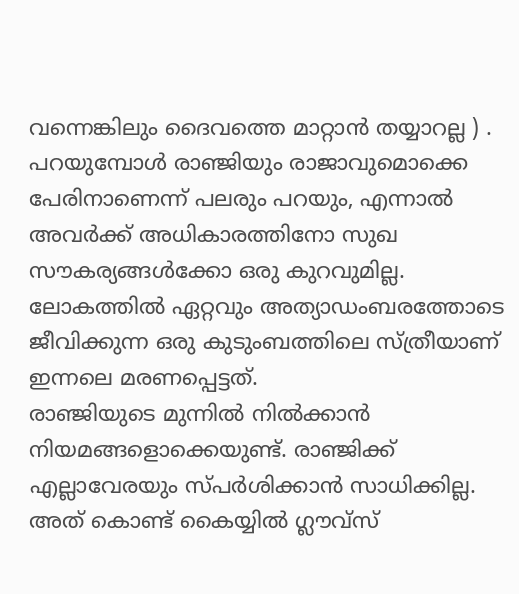വന്നെങ്കിലും ദൈവത്തെ മാറ്റാൻ തയ്യാറല്ല ) . പറയുമ്പോൾ രാഞ്ജിയും രാജാവുമൊക്കെ പേരിനാണെന്ന് പലരും പറയും, എന്നാൽ അവർക്ക് അധികാരത്തിനോ സുഖ സൗകര്യങ്ങൾക്കോ ഒരു കുറവുമില്ല. ലോകത്തിൽ ഏറ്റവും അത്യാഡംബരത്തോടെ ജീവിക്കുന്ന ഒരു കുടുംബത്തിലെ സ്ത്രീയാണ് ഇന്നലെ മരണപ്പെട്ടത്.
രാഞ്ജിയുടെ മുന്നിൽ നിൽക്കാൻ നിയമങ്ങളൊക്കെയുണ്ട്. രാഞ്ജിക്ക് എല്ലാവേരയും സ്പർശിക്കാൻ സാധിക്കില്ല. അത് കൊണ്ട് കൈയ്യിൽ ഗ്ലൗവ്സ്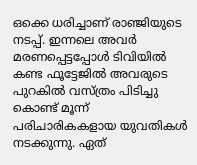ഒക്കെ ധരിച്ചാണ് രാഞ്ജിയുടെ നടപ്പ്. ഇന്നലെ അവർ മരണപ്പെട്ടപ്പോൾ ടിവിയിൽ കണ്ട ഫൂട്ടേജിൽ അവരുടെ പുറകിൽ വസ്ത്രം പിടിച്ചു കൊണ്ട് മൂന്ന് പരിചാരികകളായ യുവതികൾ നടക്കുന്നു. ഏത്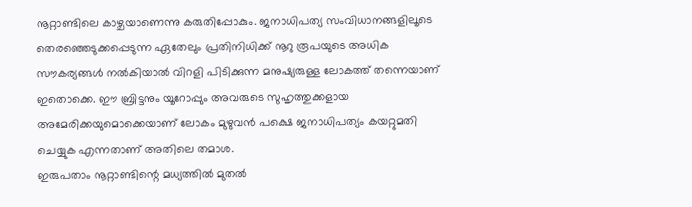നൂറ്റാണ്ടിലെ കാഴ്ചയാണെന്നു കരുതിപ്പോകും. ജനാധിപത്യ സംവിധാനങ്ങളിലൂടെ തെരഞ്ഞെടുക്കപ്പെടുന്ന ഏതേലും പ്രതിനിധിക്ക് നൂറു രൂപയുടെ അധിക സൗകര്യങ്ങൾ നൽകിയാൽ വിറളി പിടിക്കുന്ന മനുഷ്യരുള്ള ലോകത്ത് തന്നെയാണ് ഇതൊക്കെ. ഈ ബ്രിട്ടനും യൂറോപ്പും അവരുടെ സുഹൃത്തുക്കളായ അമേരിക്കയുമൊക്കെയാണ് ലോകം മുഴുവൻ പക്ഷെ ജനാധിപത്യം കയറ്റുമതി ചെയ്യുക എന്നതാണ് അതിലെ തമാശ.
ഇരുപതാം നൂറ്റാണ്ടിന്റെ മധ്യത്തിൽ മുതൽ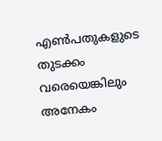എൺപതുകളുടെ തുടക്കം വരെയെങ്കിലും അനേകം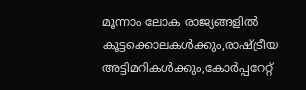മൂന്നാം ലോക രാജ്യങ്ങളിൽ കൂട്ടക്കൊലകൾക്കും,രാഷ്ട്രീയ അട്ടിമറികൾക്കും,കോർപ്പറേറ്റ്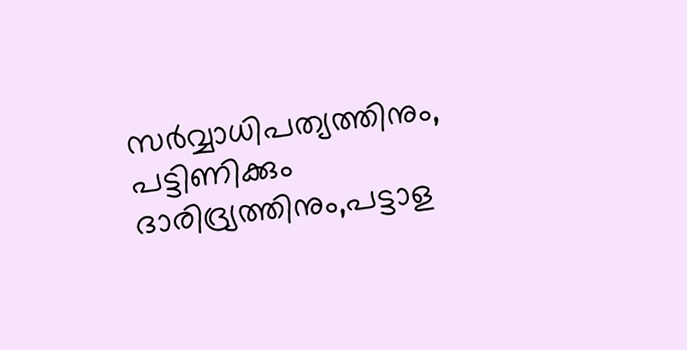സർവ്വാധിപത്യത്തിനും, പട്ടിണിക്കും ദാരിദ്ര്യത്തിനും,പട്ടാള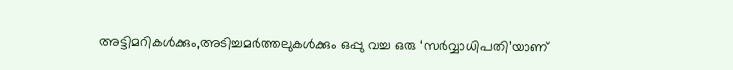അട്ടിമറികൾക്കും,അടിച്ചമർത്തലുകൾക്കും ഒപ്പു വച്ച ഒരു ‘സർവ്വാധിപതി’യാണ്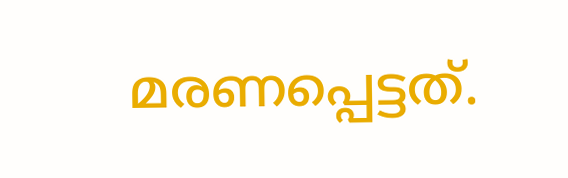മരണപ്പെട്ടത്.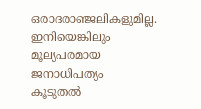ഒരാദരാഞ്ജലികളുമില്ല. ഇനിയെങ്കിലും മൂല്യപരമായ ജനാധിപത്യം കൂടുതൽ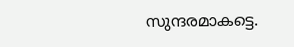സുന്ദരമാകട്ടെ.